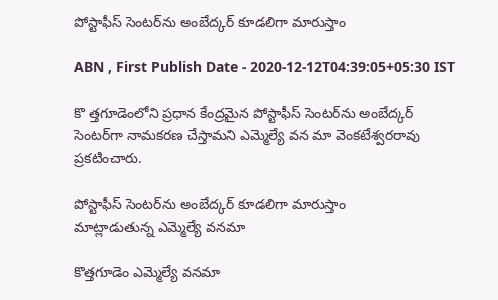పోస్టాఫీస్‌ సెంటర్‌ను అంబేద్కర్‌ కూడలిగా మారుస్తాం

ABN , First Publish Date - 2020-12-12T04:39:05+05:30 IST

కొ త్తగూడెంలోని ప్రధాన కేంద్రమైన పోస్టాఫీస్‌ సెంటర్‌ను అంబేద్కర్‌ సెంటర్‌గా నామకరణ చేస్తామని ఎమ్మెల్యే వన మా వెంకటేశ్వరరావు ప్రకటించారు.

పోస్టాఫీస్‌ సెంటర్‌ను అంబేద్కర్‌ కూడలిగా మారుస్తాం
మాట్లాడుతున్న ఎమ్మెల్యే వనమా

కొత్తగూడెం ఎమ్మెల్యే వనమా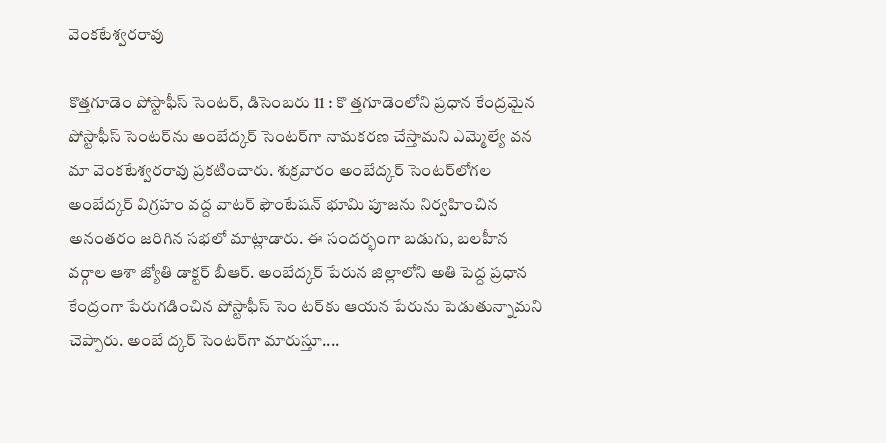వెంకటేశ్వరరావు

కొత్తగూడెం పోస్టాఫీస్‌ సెంటర్‌, డిసెంబరు 11 : కొ త్తగూడెంలోని ప్రధాన కేంద్రమైన పోస్టాఫీస్‌ సెంటర్‌ను అంబేద్కర్‌ సెంటర్‌గా నామకరణ చేస్తామని ఎమ్మెల్యే వన మా వెంకటేశ్వరరావు ప్రకటించారు. శుక్రవారం అంబేద్కర్‌ సెంటర్‌లోగల అంబేద్కర్‌ విగ్రహం వద్ద వాటర్‌ ఫౌంటేషన్‌ భూమి పూజను నిర్వహించిన అనంతరం జరిగిన సభలో మాట్లాడారు. ఈ సందర్భంగా బడుగు, బలహీన వర్గాల ఆశా జ్యోతి డాక్టర్‌ బీఆర్‌. అంబేద్కర్‌ పేరున జిల్లాలోని అతి పెద్ద ప్రధాన కేంద్రంగా పేరుగడించిన పోస్టాఫీస్‌ సెం టర్‌కు ఆయన పేరును పెడుతున్నామని చెప్పారు. అంబే ద్కర్‌ సెంటర్‌గా మారుస్తూ....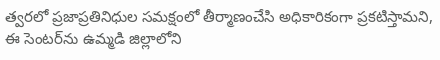త్వరలో ప్రజాప్రతినిధుల సమక్షంలో తీర్మాణంచేసి అధికారికంగా ప్రకటిస్తామని, ఈ సెంటర్‌ను ఉమ్మడి జిల్లాలోని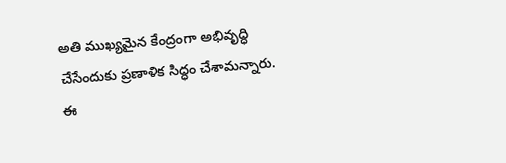అతి ముఖ్యమైన కేంద్రంగా అభివృద్ధి చేసేందుకు ప్రణాళిక సిద్ధం చేశామన్నారు. ఈ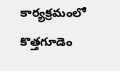కార్యక్రమంలో కొత్తగూడెం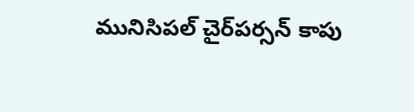మునిసిపల్‌ చైర్‌పర్సన్‌ కాపు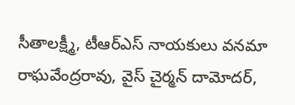సీతాలక్ష్మీ, టీఆర్‌ఎస్‌ నాయకులు వనమా రాఘవేంద్రరావు, వైస్‌ చైర్మన్‌ దామోదర్‌,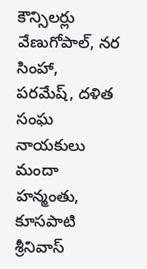కౌన్సిలర్లు వేణుగోపాల్‌, నర సింహా, పరమేష్‌, దళిత సంఘ నాయకులు మందా హన్మంతు, కూసపాటి శ్రీనివాస్‌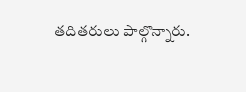తదితరులు పాల్గొన్నారు.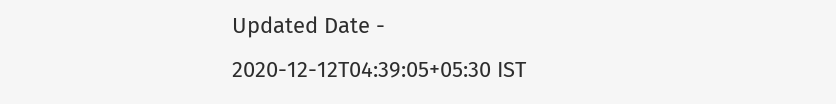Updated Date - 2020-12-12T04:39:05+05:30 IST